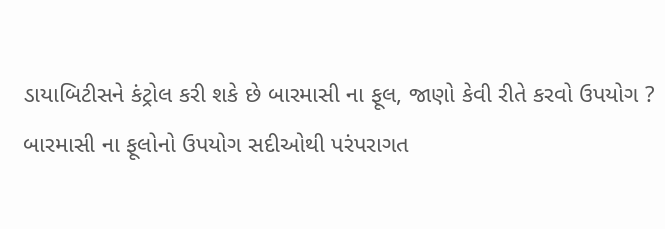ડાયાબિટીસને કંટ્રોલ કરી શકે છે બારમાસી ના ફૂલ, જાણો કેવી રીતે કરવો ઉપયોગ ?
બારમાસી ના ફૂલોનો ઉપયોગ સદીઓથી પરંપરાગત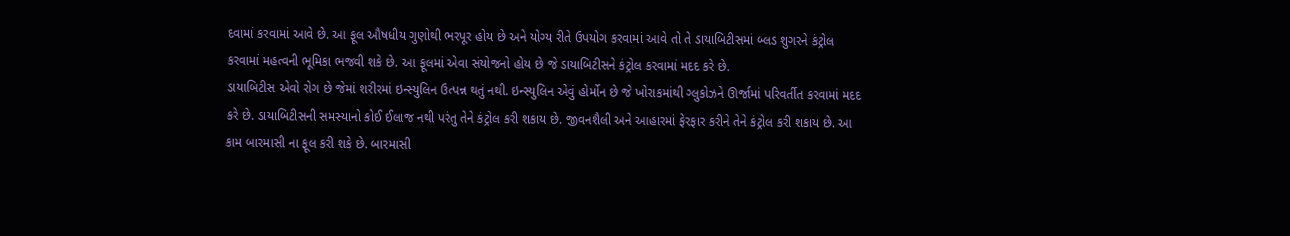દવામાં કરવામાં આવે છે. આ ફૂલ ઔષધીય ગુણોથી ભરપૂર હોય છે અને યોગ્ય રીતે ઉપયોગ કરવામાં આવે તો તે ડાયાબિટીસમાં બ્લડ શુગરને કંટ્રોલ કરવામાં મહત્વની ભૂમિકા ભજવી શકે છે. આ ફૂલમાં એવા સંયોજનો હોય છે જે ડાયાબિટીસને કંટ્રોલ કરવામાં મદદ કરે છે.
ડાયાબિટીસ એવો રોગ છે જેમાં શરીરમાં ઇન્સ્યુલિન ઉત્પન્ન થતું નથી. ઇન્સ્યુલિન એવું હોર્મોન છે જે ખોરાકમાંથી ગ્લુકોઝને ઊર્જામાં પરિવર્તીત કરવામાં મદદ કરે છે. ડાયાબિટીસની સમસ્યાનો કોઈ ઈલાજ નથી પરંતુ તેને કંટ્રોલ કરી શકાય છે. જીવનશૈલી અને આહારમાં ફેરફાર કરીને તેને કંટ્રોલ કરી શકાય છે. આ કામ બારમાસી ના ફૂલ કરી શકે છે. બારમાસી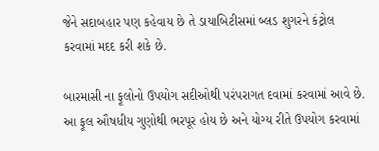જેને સદાબહાર પણ કહેવાય છે તે ડાયાબિટીસમાં બ્લડ શુગરને કંટ્રોલ કરવામાં મદદ કરી શકે છે.

બારમાસી ના ફૂલોનો ઉપયોગ સદીઓથી પરંપરાગત દવામાં કરવામાં આવે છે. આ ફૂલ ઔષધીય ગુણોથી ભરપૂર હોય છે અને યોગ્ય રીતે ઉપયોગ કરવામાં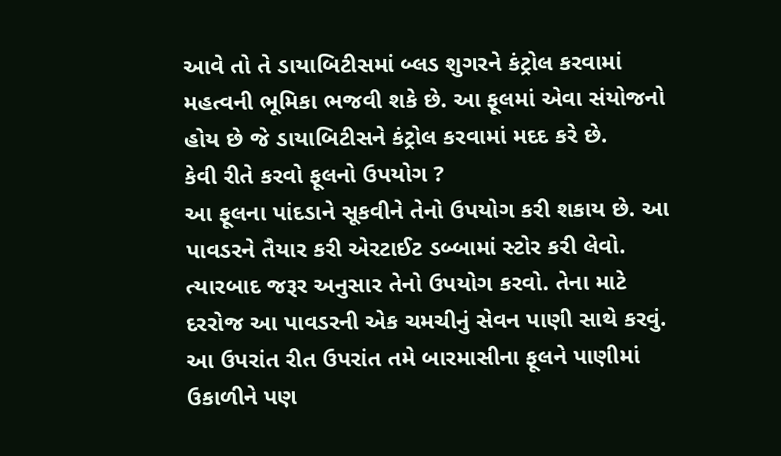આવે તો તે ડાયાબિટીસમાં બ્લડ શુગરને કંટ્રોલ કરવામાં મહત્વની ભૂમિકા ભજવી શકે છે. આ ફૂલમાં એવા સંયોજનો હોય છે જે ડાયાબિટીસને કંટ્રોલ કરવામાં મદદ કરે છે.
કેવી રીતે કરવો ફૂલનો ઉપયોગ ?
આ ફૂલના પાંદડાને સૂકવીને તેનો ઉપયોગ કરી શકાય છે. આ પાવડરને તૈયાર કરી એરટાઈટ ડબ્બામાં સ્ટોર કરી લેવો. ત્યારબાદ જરૂર અનુસાર તેનો ઉપયોગ કરવો. તેના માટે દરરોજ આ પાવડરની એક ચમચીનું સેવન પાણી સાથે કરવું. આ ઉપરાંત રીત ઉપરાંત તમે બારમાસીના ફૂલને પાણીમાં ઉકાળીને પણ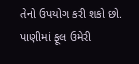તેનો ઉપયોગ કરી શકો છો. પાણીમાં ફૂલ ઉમેરી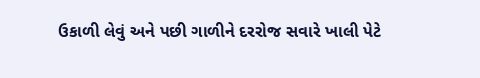ઉકાળી લેવું અને પછી ગાળીને દરરોજ સવારે ખાલી પેટે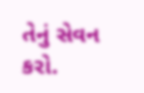તેનું સેવન કરો.